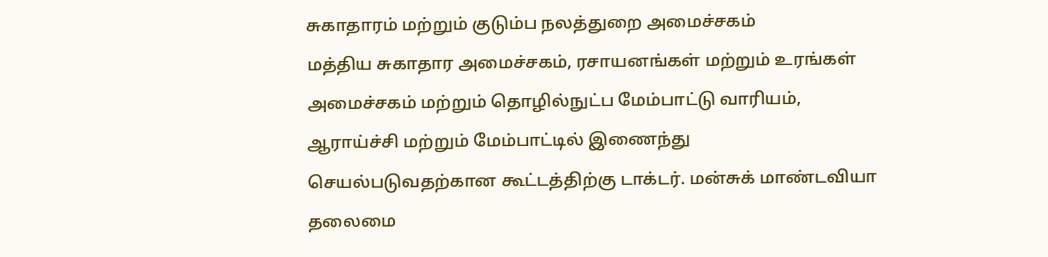சுகாதாரம் மற்றும் குடும்ப நலத்துறை அமைச்சகம்
மத்திய சுகாதார அமைச்சகம், ரசாயனங்கள் மற்றும் உரங்கள் அமைச்சகம் மற்றும் தொழில்நுட்ப மேம்பாட்டு வாரியம், ஆராய்ச்சி மற்றும் மேம்பாட்டில் இணைந்து செயல்படுவதற்கான கூட்டத்திற்கு டாக்டர். மன்சுக் மாண்டவியா தலைமை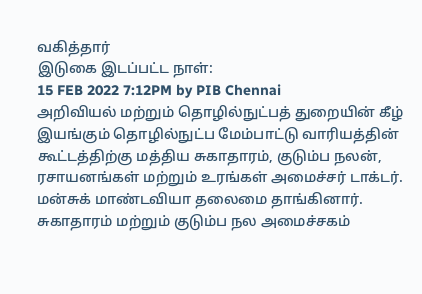வகித்தார்
இடுகை இடப்பட்ட நாள்:
15 FEB 2022 7:12PM by PIB Chennai
அறிவியல் மற்றும் தொழில்நுட்பத் துறையின் கீழ் இயங்கும் தொழில்நுட்ப மேம்பாட்டு வாரியத்தின் கூட்டத்திற்கு மத்திய சுகாதாரம், குடும்ப நலன், ரசாயனங்கள் மற்றும் உரங்கள் அமைச்சர் டாக்டர். மன்சுக் மாண்டவியா தலைமை தாங்கினார்.
சுகாதாரம் மற்றும் குடும்ப நல அமைச்சகம்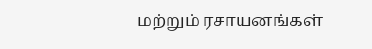மற்றும் ரசாயனங்கள்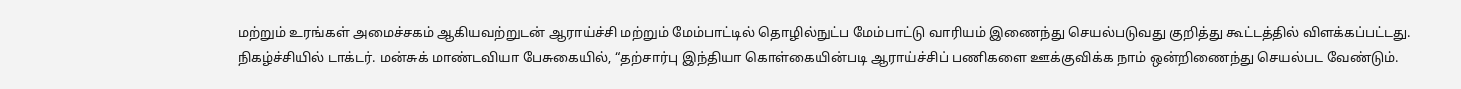மற்றும் உரங்கள் அமைச்சகம் ஆகியவற்றுடன் ஆராய்ச்சி மற்றும் மேம்பாட்டில் தொழில்நுட்ப மேம்பாட்டு வாரியம் இணைந்து செயல்படுவது குறித்து கூட்டத்தில் விளக்கப்பட்டது.
நிகழ்ச்சியில் டாக்டர். மன்சுக் மாண்டவியா பேசுகையில், “தற்சார்பு இந்தியா கொள்கையின்படி ஆராய்ச்சிப் பணிகளை ஊக்குவிக்க நாம் ஒன்றிணைந்து செயல்பட வேண்டும்.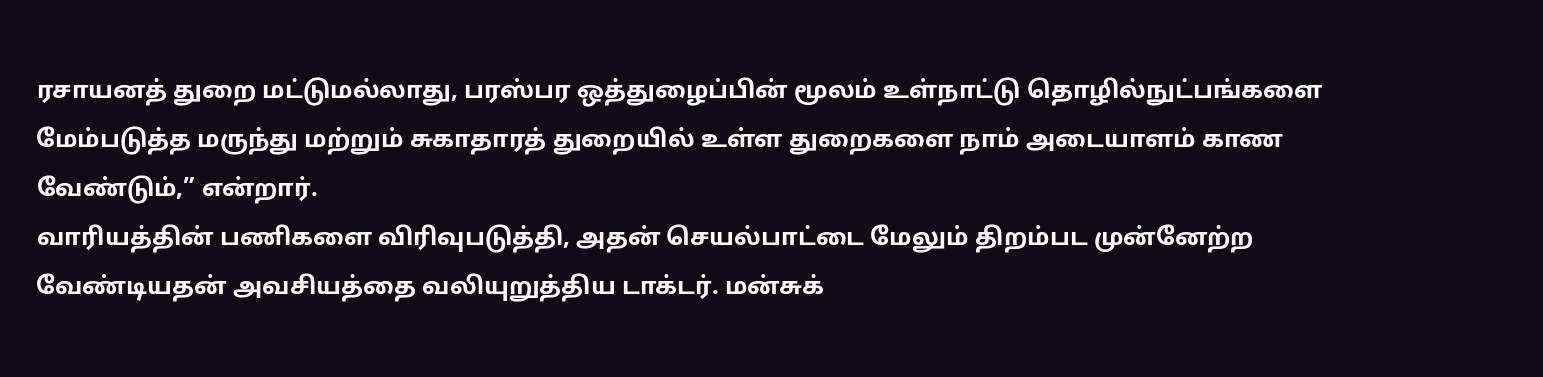ரசாயனத் துறை மட்டுமல்லாது, பரஸ்பர ஒத்துழைப்பின் மூலம் உள்நாட்டு தொழில்நுட்பங்களை மேம்படுத்த மருந்து மற்றும் சுகாதாரத் துறையில் உள்ள துறைகளை நாம் அடையாளம் காண வேண்டும்,” என்றார்.
வாரியத்தின் பணிகளை விரிவுபடுத்தி, அதன் செயல்பாட்டை மேலும் திறம்பட முன்னேற்ற வேண்டியதன் அவசியத்தை வலியுறுத்திய டாக்டர். மன்சுக்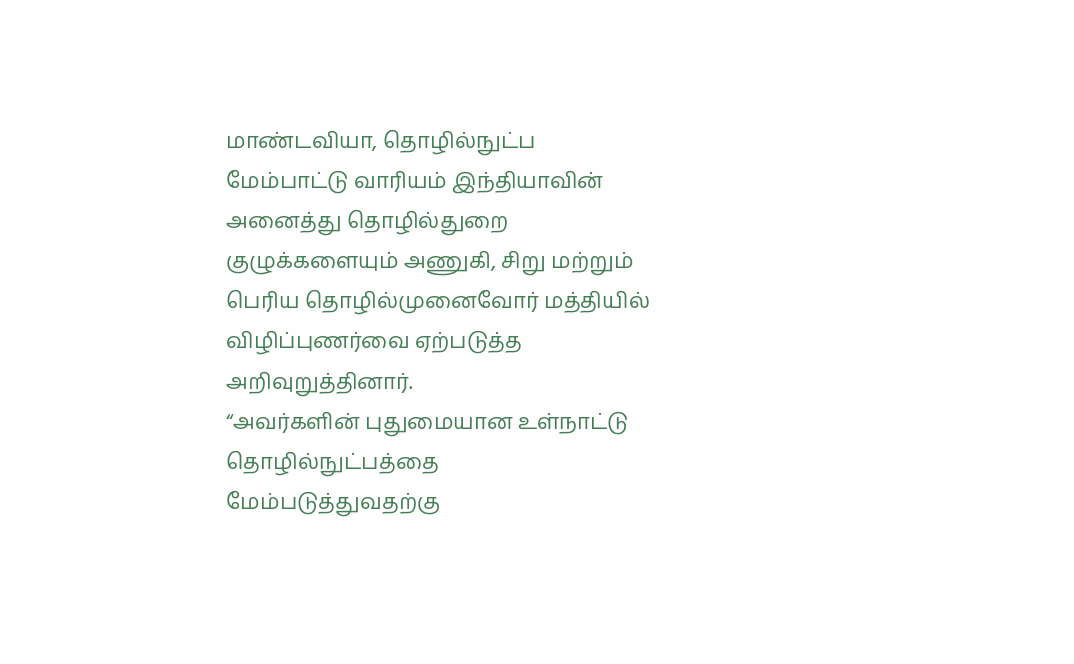மாண்டவியா, தொழில்நுட்ப மேம்பாட்டு வாரியம் இந்தியாவின் அனைத்து தொழில்துறை குழுக்களையும் அணுகி, சிறு மற்றும் பெரிய தொழில்முனைவோர் மத்தியில் விழிப்புணர்வை ஏற்படுத்த அறிவுறுத்தினார்.
“அவர்களின் புதுமையான உள்நாட்டு தொழில்நுட்பத்தை மேம்படுத்துவதற்கு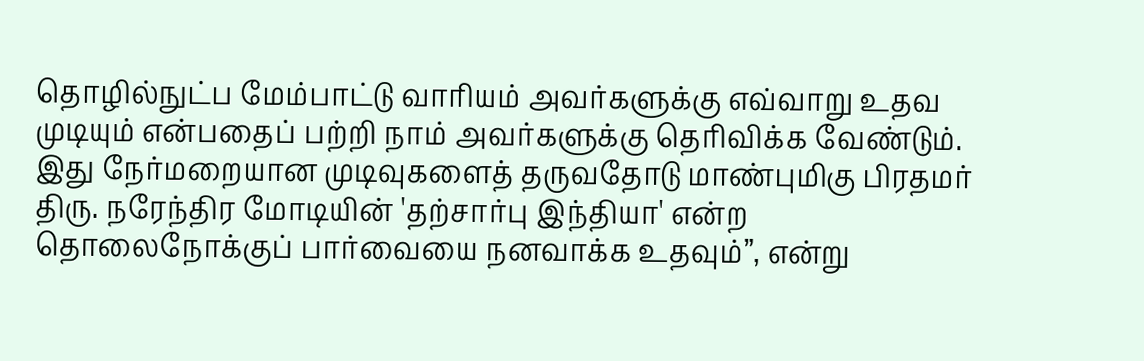தொழில்நுட்ப மேம்பாட்டு வாரியம் அவர்களுக்கு எவ்வாறு உதவ முடியும் என்பதைப் பற்றி நாம் அவர்களுக்கு தெரிவிக்க வேண்டும். இது நேர்மறையான முடிவுகளைத் தருவதோடு மாண்புமிகு பிரதமர் திரு. நரேந்திர மோடியின் 'தற்சார்பு இந்தியா' என்ற தொலைநோக்குப் பார்வையை நனவாக்க உதவும்”, என்று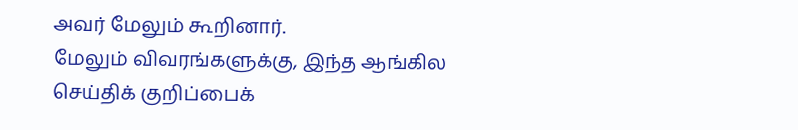அவர் மேலும் கூறினார்.
மேலும் விவரங்களுக்கு, இந்த ஆங்கில செய்திக் குறிப்பைக்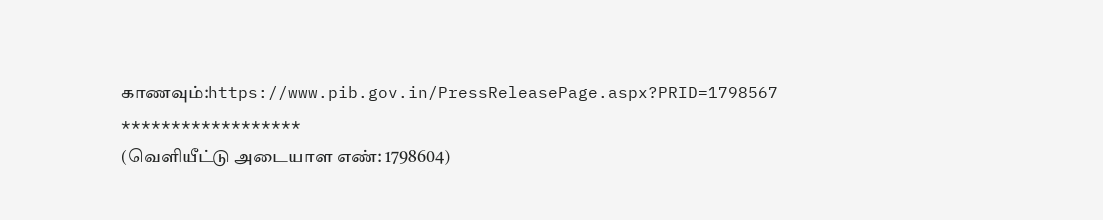காணவும்:https://www.pib.gov.in/PressReleasePage.aspx?PRID=1798567
******************
(வெளியீட்டு அடையாள எண்: 1798604)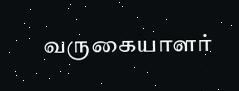வருகையாளர்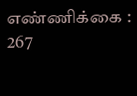எண்ணிக்கை : 267